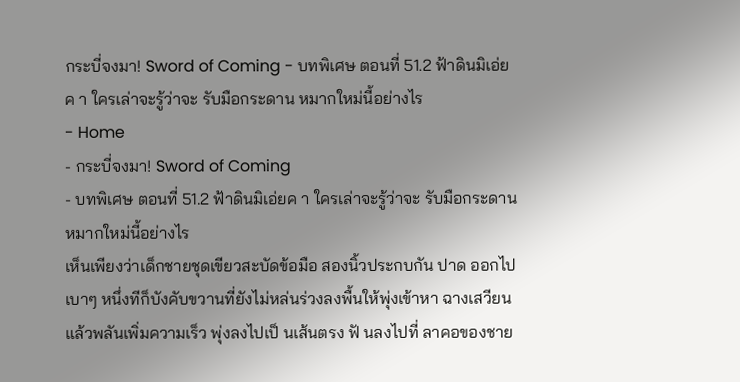กระบี่จงมา! Sword of Coming - บทพิเศษ ตอนที่ 51.2 ฟ้าดินมิเอ่ยค า ใครเล่าจะรู้ว่าจะ รับมือกระดาน หมากใหม่นี้อย่างไร
- Home
- กระบี่จงมา! Sword of Coming
- บทพิเศษ ตอนที่ 51.2 ฟ้าดินมิเอ่ยค า ใครเล่าจะรู้ว่าจะ รับมือกระดาน หมากใหม่นี้อย่างไร
เห็นเพียงว่าเด็กชายชุดเขียวสะบัดข้อมือ สองนิ้วประกบกัน ปาด ออกไปเบาๆ หนึ่งทีก็บังคับขวานที่ยังไม่หล่นร่วงลงพื้นให้พุ่งเข้าหา ฉางเสวียน แล้วพลันเพิ่มความเร็ว พุ่งลงไปเป็ นเส้นตรง ฟั นลงไปที่ ลาคอของชาย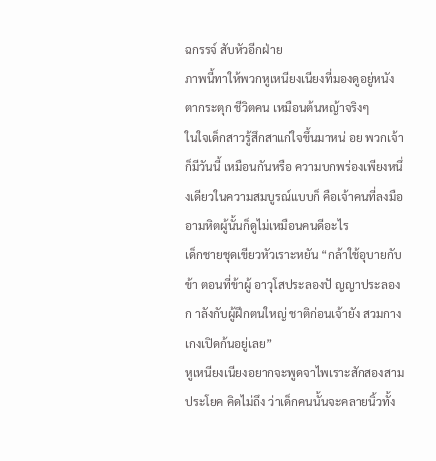ฉกรรจ์ สับหัวอีกฝ่าย
ภาพนี้ทาให้พวกหูเหนียงเนียงที่มองดูอยู่หนังตากระตุก ชีวิตคน เหมือนต้นหญ้าจริงๆ
ในใจเด็กสาวรู้สึกสาแก่ใจขึ้นมาหน่ อย พวกเจ้าก็มีวันนี้ เหมือนกันหรือ ความบกพร่องเพียงหนึ่งเดียวในความสมบูรณ์แบบก็ คือเจ้าคนที่ลงมืออามหิตผู้นั้นก็ดูไม่เหมือนคนดีอะไร
เด็กชายชุดเขียวหัวเราะหยัน “กล้าใช้อุบายกับข้า ตอนที่ข้าผู้ อาวุโสประลองปั ญญาประลองก าลังกับผู้ฝึกตนใหญ่ ชาติก่อนเจ้ายัง สวมกางเกงเปิดก้นอยู่เลย”
หูเหนียงเนียงอยากจะพูดจาไพเราะสักสองสามประโยค คิดไม่ถึง ว่าเด็กคนนั้นจะคลายนิ้วทั้ง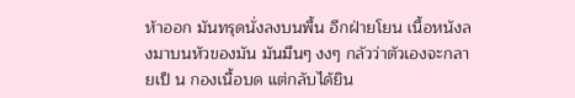ห้าออก มันทรุดนั่งลงบนพื้น อีกฝ่ายโยน เนื้อหนังลงมาบนหัวของมัน มันมึนๆ งงๆ กลัวว่าตัวเองจะกลายเป็ น กองเนื้อบด แต่กลับได้ยิน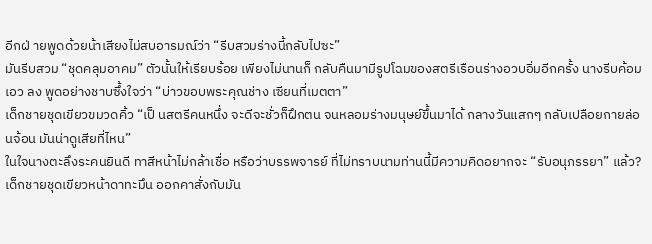อีกฝ่ ายพูดด้วยน้าเสียงไม่สบอารมณ์ว่า “รีบสวมร่างนี้กลับไปซะ”
มันรีบสวม “ชุดคลุมอาคม” ตัวนั้นให้เรียบร้อย เพียงไม่นานก็ กลับคืนมามีรูปโฉมของสตรีเรือนร่างอวบอิ่มอีกครั้ง นางรีบค้อมเอว ลง พูดอย่างชาบซึ้งใจว่า “บ่าวขอบพระคุณช่าง เซียนที่เมตตา”
เด็กชายชุดเขียวขมวดคิ้ว “เป็ นสตรีคนหนึ่ง จะดีจะชั่วก็ฝึกตน จนหลอมร่างมนุษย์ขึ้นมาได้ กลางวันแสกๆ กลับเปลือยกายล่อนจ้อน มันน่าดูเสียที่ไหน”
ในใจนางตะลึงระคนยินดี ทาสีหน้าไม่กล้าเชื่อ หรือว่าบรรพจารย์ ที่ไม่ทราบนามท่านนี้มีความคิดอยากจะ “รับอนุภรรยา” แล้ว?
เด็กชายชุดเขียวหน้าดาทะมึน ออกคาสั่งกับมัน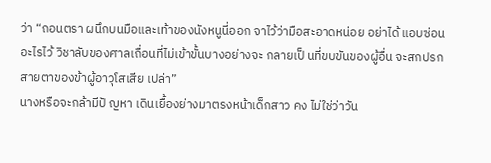ว่า “ถอนตรา ผนึกบนมือและเท้าของนังหนูนี่ออก จาไว้ว่ามือสะอาดหน่อย อย่าได้ แอบซ่อนอะไรไว้ วิชาลับของศาลเถื่อนที่ไม่เข้าขั้นบางอย่างจะ กลายเป็ นที่ขบขันของผู้อื่น จะสกปรกสายตาของข้าผู้อาวุโสเสีย เปล่า”
นางหรือจะกล้ามีปั ญหา เดินเยื้องย่างมาตรงหน้าเด็กสาว คง ไม่ใช่ว่าวัน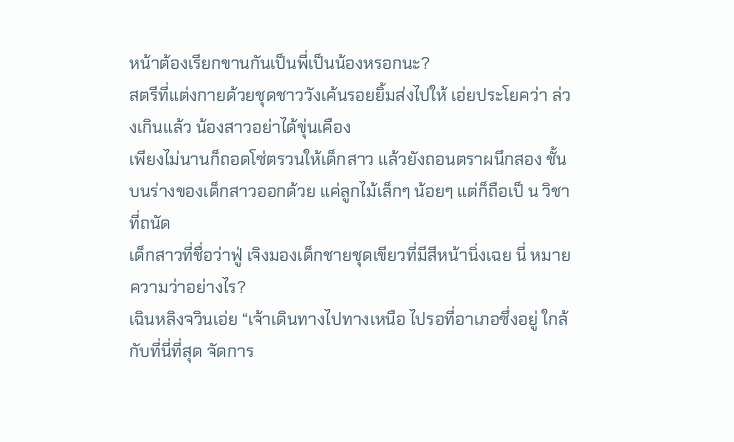หน้าต้องเรียกขานกันเป็นพี่เป็นน้องหรอกนะ?
สตรีที่แต่งกายด้วยชุดชาววังเค้นรอยยิ้มส่งไปให้ เอ่ยประโยคว่า ล่วงเกินแล้ว น้องสาวอย่าได้ขุ่นเคือง
เพียงไม่นานก็ถอดโซ่ตรวนให้เด็กสาว แล้วยังถอนตราผนึกสอง ชั้นบนร่างของเด็กสาวออกด้วย แค่ลูกไม้เล็กๆ น้อยๆ แต่ก็ถือเป็ น วิชาที่ถนัด
เด็กสาวที่ชื่อว่าฟู่ เจิงมองเด็กชายชุดเขียวที่มีสีหน้านิ่งเฉย นี่ หมายความว่าอย่างไร?
เฉินหลิงจวินเอ่ย “เจ้าเดินทางไปทางเหนือ ไปรอที่อาเภอซึ่งอยู่ ใกล้กับที่นี่ที่สุด จัดการ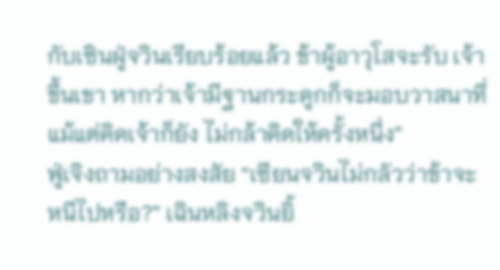กับเซินฝู่จวินเรียบร้อยแล้ว ข้าผู้อาวุโสจะรับ เจ้าขึ้นเขา หากว่าเจ้ามีฐานกระดูกก็จะมอบวาสนาที่แม้แต่คิดเจ้าก็ยัง ไม่กล้าคิดให้ครั้งหนึ่ง”
ฟู่เจิงถามอย่างสงสัย “เซียนจวินไม่กลัวว่าข้าจะหนีไปหรือ?” เฉินหลิงจวินยิ้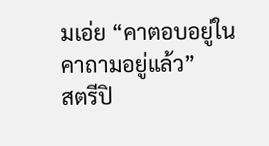มเอ่ย “คาตอบอยู่ในคาถามอยู่แล้ว”
สตรีปิ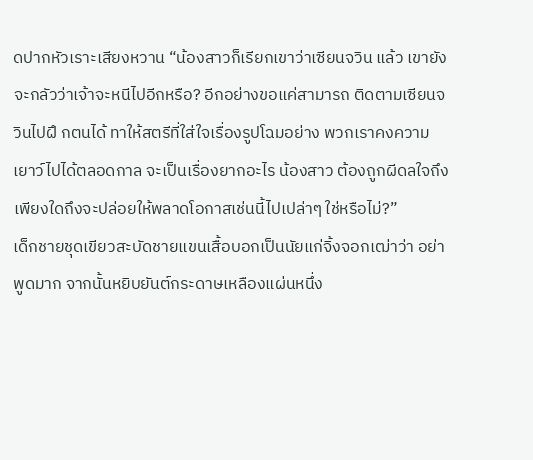ดปากหัวเราะเสียงหวาน “น้องสาวก็เรียกเขาว่าเซียนจวิน แล้ว เขายังจะกลัวว่าเจ้าจะหนีไปอีกหรือ? อีกอย่างขอแค่สามารถ ติดตามเซียนจวินไปฝึ กตนได้ ทาให้สตรีที่ใส่ใจเรื่องรูปโฉมอย่าง พวกเราคงความเยาว์ไปได้ตลอดกาล จะเป็นเรื่องยากอะไร น้องสาว ต้องถูกผีดลใจถึงเพียงใดถึงจะปล่อยให้พลาดโอกาสเช่นนี้ไปเปล่าๆ ใช่หรือไม่?”
เด็กชายชุดเขียวสะบัดชายแขนเสื้อบอกเป็นนัยแก่จิ้งจอกเฒ่าว่า อย่าพูดมาก จากนั้นหยิบยันต์กระดาษเหลืองแผ่นหนึ่ง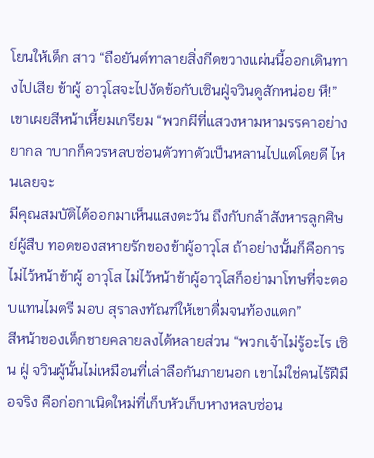โยนให้เด็ก สาว “ถือยันต์ทาลายสิ่งกีดขวางแผ่นนี้ออกเดินทางไปเสีย ข้าผู้ อาวุโสจะไปงัดข้อกับเซินฝู่จวินดูสักหน่อย หึ!”
เขาเผยสีหน้าเหี้ยมเกรียม “พวกผีที่แสวงหามหามรรคาอย่าง ยากล าบากก็ควรหลบซ่อนตัวทาตัวเป็นหลานไปแต่โดยดี ไหนเลยจะ
มีคุณสมบัติได้ออกมาเห็นแสงตะวัน ถึงกับกล้าสังหารลูกศิษย์ผู้สืบ ทอดของสหายรักของข้าผู้อาวุโส ถ้าอย่างนั้นก็คือการไม่ไว้หน้าข้าผู้ อาวุโส ไม่ไว้หน้าข้าผู้อาวุโสก็อย่ามาโทษที่จะตอบแทนไมตรี มอบ สุราลงทัณฑ์ให้เขาดื่มจนท้องแตก”
สีหน้าของเด็กชายคลายลงได้หลายส่วน “พวกเจ้าไม่รู้อะไร เซิน ฝู่ จวินผู้นั้นไม่เหมือนที่เล่าลือกันภายนอก เขาไม่ใช่คนไร้ฝีมือจริง คือก่อกาเนิดใหม่ที่เก็บหัวเก็บหางหลบซ่อน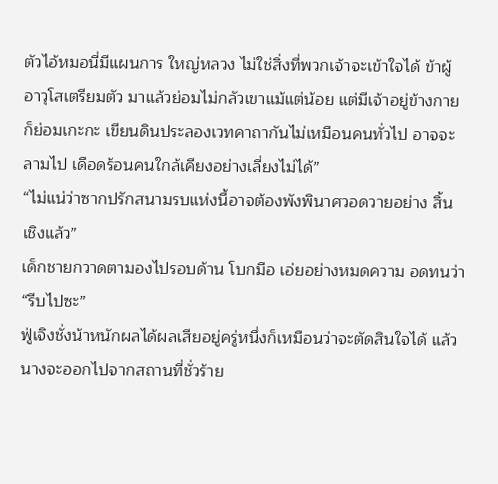ตัวไอ้หมอนี่มีแผนการ ใหญ่หลวง ไม่ใช่สิ่งที่พวกเจ้าจะเข้าใจได้ ข้าผู้อาวุโสเตรียมตัว มาแล้วย่อมไม่กลัวเขาแม้แต่น้อย แต่มีเจ้าอยู่ข้างกายก็ย่อมเกะกะ เขียนดินประลองเวทคาถากันไม่เหมือนคนทั่วไป อาจจะลามไป เดือดร้อนคนใกล้เคียงอย่างเลี่ยงไม่ได้”
“ไม่แน่ว่าซากปรักสนามรบแห่งนี้อาจต้องพังพินาศวอดวายอย่าง สิ้นเชิงแล้ว”
เด็กชายกวาดตามองไปรอบด้าน โบกมือ เอ่ยอย่างหมดความ อดทนว่า “รีบไปซะ”
ฟู่เจิงชั่งน้าหนักผลได้ผลเสียอยู่ครู่หนึ่งก็เหมือนว่าจะตัดสินใจได้ แล้ว นางจะออกไปจากสถานที่ชั่วร้าย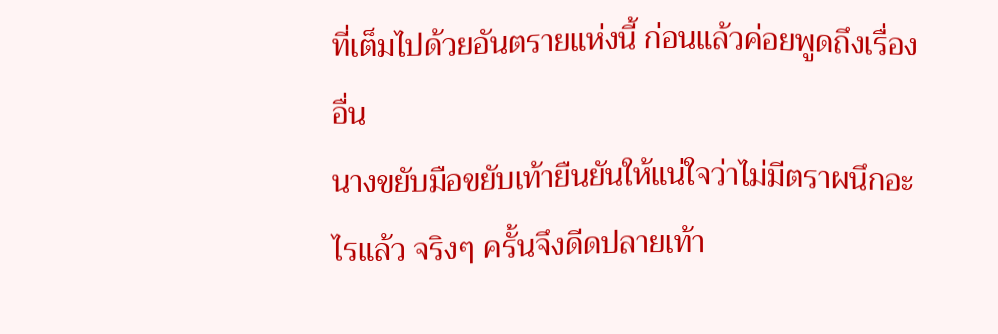ที่เต็มไปด้วยอันตรายแห่งนี้ ก่อนแล้วค่อยพูดถึงเรื่องอื่น
นางขยับมือขยับเท้ายืนยันให้แน่ใจว่าไม่มีตราผนึกอะไรแล้ว จริงๆ ครั้นจึงดีดปลายเท้า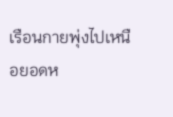เรือนกายพุ่งไปเหนือยอดห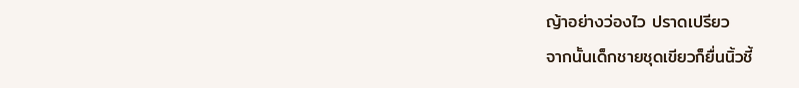ญ้าอย่างว่องไว ปราดเปรียว
จากนั้นเด็กชายชุดเขียวก็ยื่นนิ้วชี้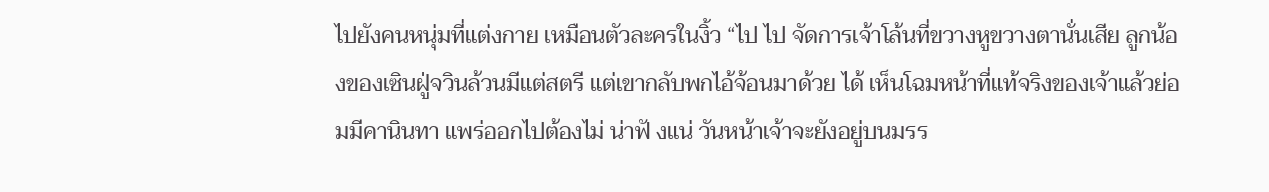ไปยังคนหนุ่มที่แต่งกาย เหมือนตัวละครในงิ้ว “ไป ไป จัดการเจ้าโล้นที่ขวางหูขวางตานั่นเสีย ลูกน้องของเซินฝู่จวินล้วนมีแต่สตรี แต่เขากลับพกไอ้จ้อนมาด้วย ได้ เห็นโฉมหน้าที่แท้จริงของเจ้าแล้วย่อมมีคานินทา แพร่ออกไปต้องไม่ น่าฟั งแน่ วันหน้าเจ้าจะยังอยู่บนมรร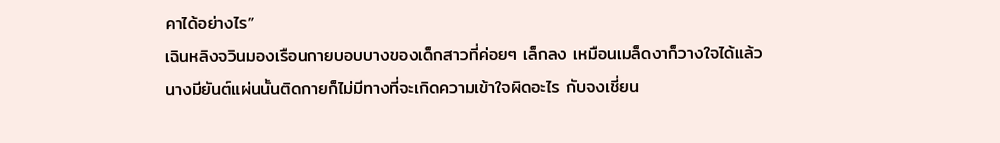คาได้อย่างไร”
เฉินหลิงจวินมองเรือนกายบอบบางของเด็กสาวที่ค่อยๆ เล็กลง เหมือนเมล็ดงาก็วางใจได้แล้ว
นางมียันต์แผ่นนั้นติดกายก็ไม่มีทางที่จะเกิดความเข้าใจผิดอะไร กับจงเชี่ยน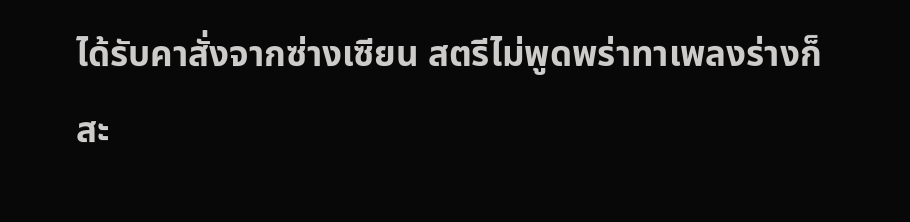ได้รับคาสั่งจากซ่างเซียน สตรีไม่พูดพร่าทาเพลงร่างก็สะ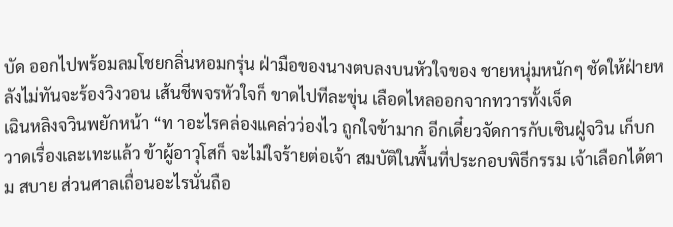บัด ออกไปพร้อมลมโชยกลิ่นหอมกรุ่น ฝ่ามือของนางตบลงบนหัวใจของ ชายหนุ่มหนักๆ ชัดให้ฝ่ายหลังไม่ทันจะร้องวิงวอน เส้นชีพจรหัวใจก็ ขาดไปทีละขุ่น เลือดไหลออกจากทวารทั้งเจ็ด
เฉินหลิงจวินพยักหน้า “ท าอะไรคล่องแคล่วว่องไว ถูกใจข้ามาก อีกเดี๋ยวจัดการกับเซินฝู่จวิน เก็บกวาดเรื่องเละเทะแล้ว ข้าผู้อาวุโสก็ จะไม่ใจร้ายต่อเจ้า สมบัติในพื้นที่ประกอบพิธีกรรม เจ้าเลือกได้ตาม สบาย ส่วนศาลเถื่อนอะไรนั่นถือ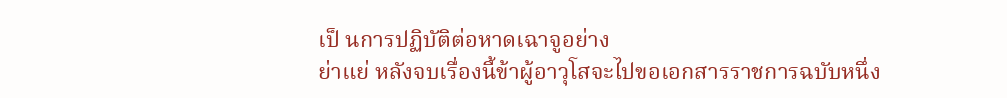เป็ นการปฏิบัติต่อหาดเฉาจูอย่าง
ย่าแย่ หลังจบเรื่องนี้ข้าผู้อาวุโสจะไปขอเอกสารราชการฉบับหนึ่ง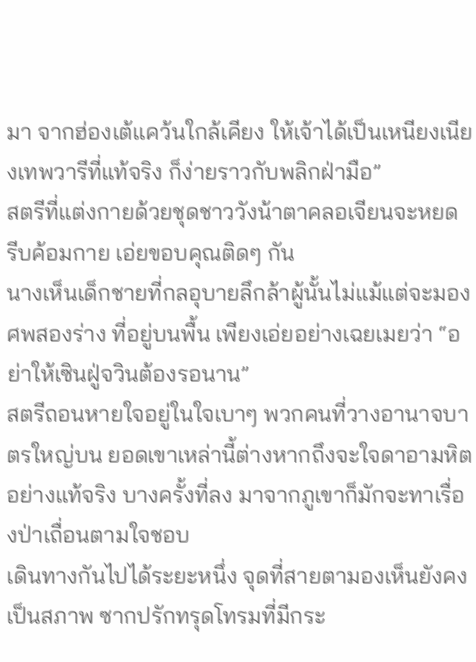มา จากฮ่องเต้แคว้นใกล้เคียง ให้เจ้าได้เป็นเหนียงเนียงเทพวารีที่แท้จริง ก็ง่ายราวกับพลิกฝ่ามือ”
สตรีที่แต่งกายด้วยชุดชาววังน้าตาคลอเจียนจะหยด รีบค้อมกาย เอ่ยขอบคุณติดๆ กัน
นางเห็นเด็กชายที่กลอุบายลึกล้าผู้นั้นไม่แม้แต่จะมองศพสองร่าง ที่อยู่บนพื้น เพียงเอ่ยอย่างเฉยเมยว่า “อย่าให้เซินฝู่จวินต้องรอนาน”
สตรีถอนหายใจอยู่ในใจเบาๆ พวกคนที่วางอานาจบาตรใหญ่บน ยอดเขาเหล่านี้ต่างหากถึงจะใจดาอามหิตอย่างแท้จริง บางครั้งที่ลง มาจากภูเขาก็มักจะทาเรื่องป่าเถื่อนตามใจชอบ
เดินทางกันไปได้ระยะหนึ่ง จุดที่สายตามองเห็นยังคงเป็นสภาพ ซากปรักทรุดโทรมที่มีกระ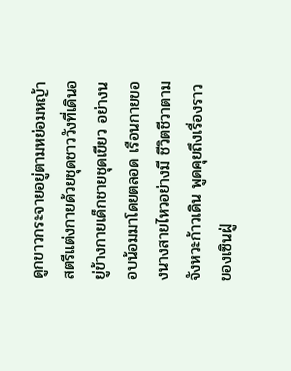ดูกขาวกระจายอยู่ตามหย่อมหญ้า
สตรีแต่งกายด้วยชุดชาววังที่เดินอยู่ข้างกายเด็กชายชุดเขียว อย่างนอบน้อมมาโดยตลอด เรือนกายของนางสายไหวอย่างมี ชีวิตชีวาตามจังหวะก้าวเดิน พูดคุยถึงเรื่องราวของเซินฝู่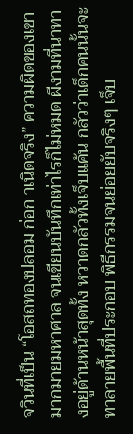จวินที่เป็น “โอสถทองปลอม ก่อก าเนิดจริง” ความผิดของเขามากมายมหาศาล จนเขียนบันทึกเท่าไรก็ไม่หมด ผีงามที่นาทางอยู่ด้านหน้าสุดทั้ง หวาดกลัวทั้งเจ็บแค้น กลัวว่าเด็กคนนั้นจะทาลายพื้นที่ประกอบ พิธีกรรมจนย่อยยับจริงๆ เจ็บ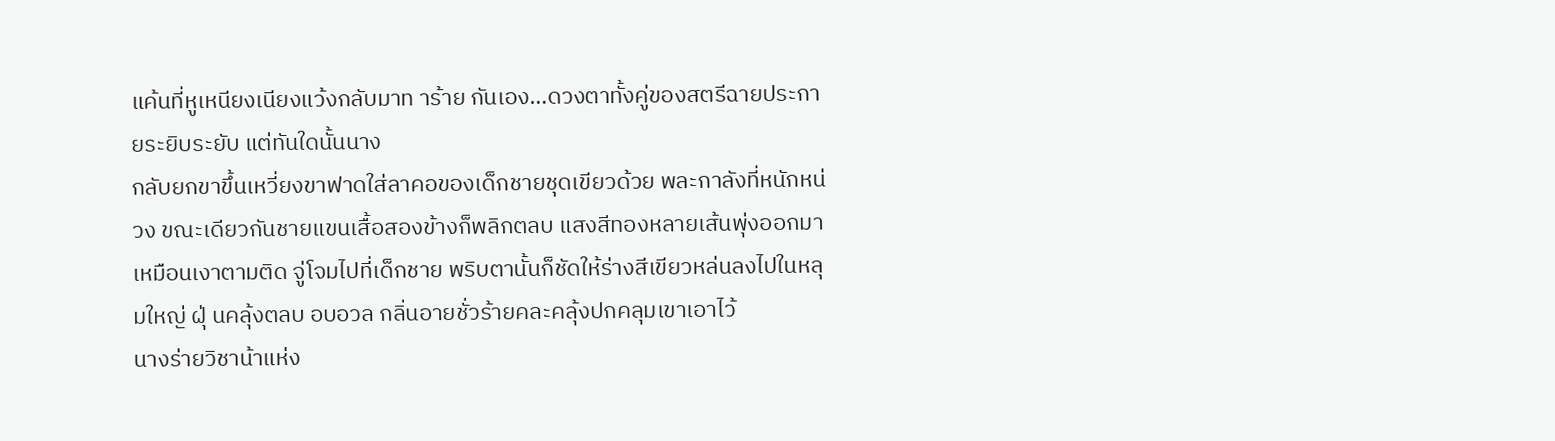แค้นที่หูเหนียงเนียงแว้งกลับมาท าร้าย กันเอง…ดวงตาทั้งคู่ของสตรีฉายประกายระยิบระยับ แต่ทันใดนั้นนาง
กลับยกขาขึ้นเหวี่ยงขาฟาดใส่ลาคอของเด็กชายชุดเขียวด้วย พละกาลังที่หนักหน่วง ขณะเดียวกันชายแขนเสื้อสองข้างก็พลิกตลบ แสงสีทองหลายเส้นพุ่งออกมาเหมือนเงาตามติด จู่โจมไปที่เด็กชาย พริบตานั้นก็ชัดให้ร่างสีเขียวหล่นลงไปในหลุมใหญ่ ฝุ่ นคลุ้งตลบ อบอวล กลิ่นอายชั่วร้ายคละคลุ้งปกคลุมเขาเอาไว้
นางร่ายวิชาน้าแห่ง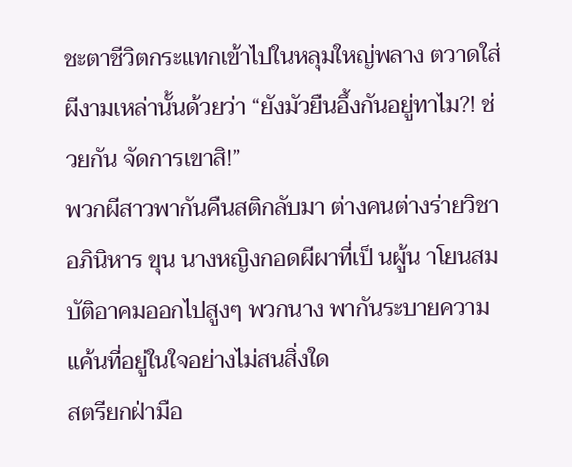ชะตาชีวิตกระแทกเข้าไปในหลุมใหญ่พลาง ตวาดใส่ผีงามเหล่านั้นด้วยว่า “ยังมัวยืนอึ้งกันอยู่ทาไม?! ช่วยกัน จัดการเขาสิ!”
พวกผีสาวพากันคืนสติกลับมา ต่างคนต่างร่ายวิชาอภินิหาร ขุน นางหญิงกอดผีผาที่เป็ นผู้น าโยนสมบัติอาคมออกไปสูงๆ พวกนาง พากันระบายความแค้นที่อยู่ในใจอย่างไม่สนสิ่งใด
สตรียกฝ่ามือ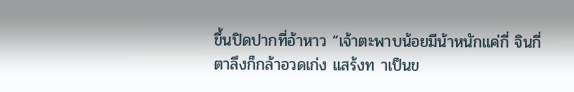ขึ้นปิดปากที่อ้าหาว “เจ้าตะพาบน้อยมีน้าหนักแค่กี่ จินกี่ตาลึงก็กล้าอวดเก่ง แสร้งท าเป็นข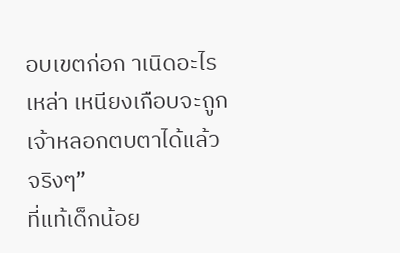อบเขตก่อก าเนิดอะไร เหล่า เหนียงเกือบจะถูกเจ้าหลอกตบตาได้แล้วจริงๆ”
ที่แท้เด็กน้อย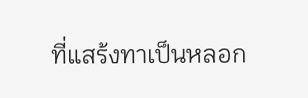ที่แสร้งทาเป็นหลอก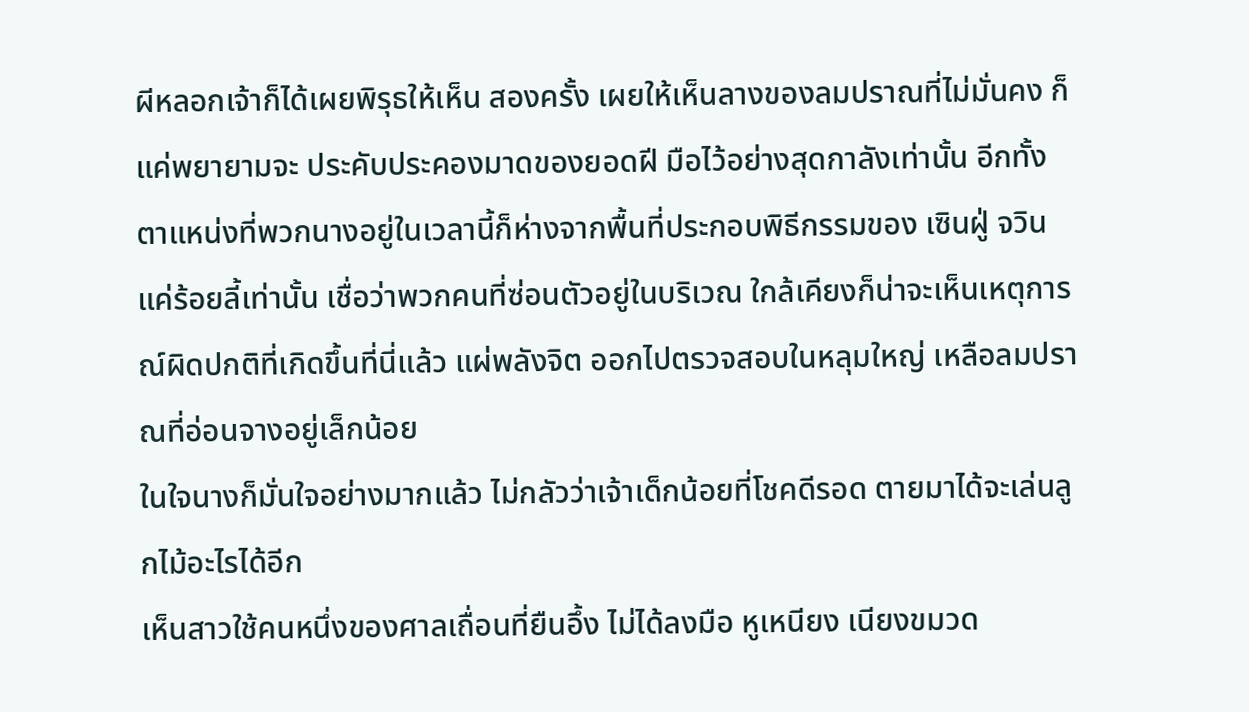ผีหลอกเจ้าก็ได้เผยพิรุธให้เห็น สองครั้ง เผยให้เห็นลางของลมปราณที่ไม่มั่นคง ก็แค่พยายามจะ ประคับประคองมาดของยอดฝี มือไว้อย่างสุดกาลังเท่านั้น อีกทั้ง ตาแหน่งที่พวกนางอยู่ในเวลานี้ก็ห่างจากพื้นที่ประกอบพิธีกรรมของ เซินฝู่ จวินแค่ร้อยลี้เท่านั้น เชื่อว่าพวกคนที่ซ่อนตัวอยู่ในบริเวณ ใกล้เคียงก็น่าจะเห็นเหตุการณ์ผิดปกติที่เกิดขึ้นที่นี่แล้ว แผ่พลังจิต ออกไปตรวจสอบในหลุมใหญ่ เหลือลมปราณที่อ่อนจางอยู่เล็กน้อย
ในใจนางก็มั่นใจอย่างมากแล้ว ไม่กลัวว่าเจ้าเด็กน้อยที่โชคดีรอด ตายมาได้จะเล่นลูกไม้อะไรได้อีก
เห็นสาวใช้คนหนึ่งของศาลเถื่อนที่ยืนอึ้ง ไม่ได้ลงมือ หูเหนียง เนียงขมวด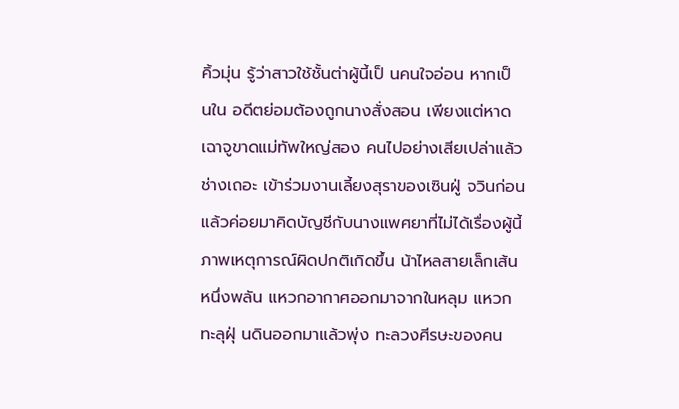คิ้วมุ่น รู้ว่าสาวใช้ชั้นต่าผู้นี้เป็ นคนใจอ่อน หากเป็ นใน อดีตย่อมต้องถูกนางสั่งสอน เพียงแต่หาดเฉาจูขาดแม่ทัพใหญ่สอง คนไปอย่างเสียเปล่าแล้ว ช่างเถอะ เข้าร่วมงานเลี้ยงสุราของเซินฝู่ จวินก่อนแล้วค่อยมาคิดบัญชีกับนางแพศยาที่ไม่ได้เรื่องผู้นี้
ภาพเหตุการณ์ผิดปกติเกิดขึ้น น้าไหลสายเล็กเส้นหนึ่งพลัน แหวกอากาศออกมาจากในหลุม แหวกทะลุฝุ่ นดินออกมาแล้วพุ่ง ทะลวงศีรษะของคน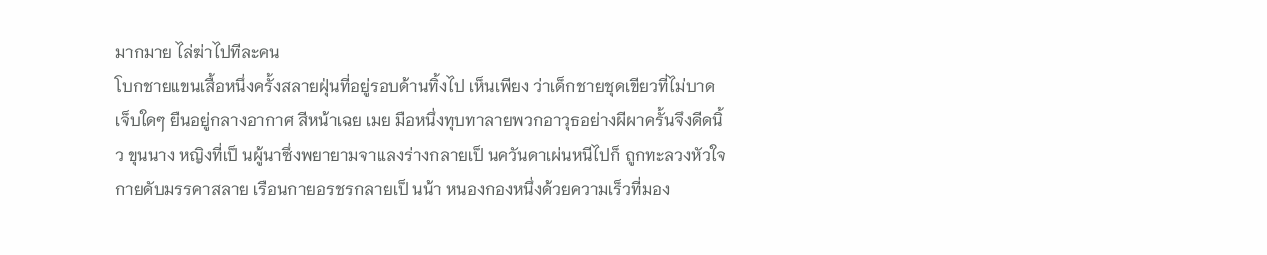มากมาย ไล่ฆ่าไปทีละคน
โบกชายแขนเสื้อหนึ่งครั้งสลายฝุ่นที่อยู่รอบด้านทิ้งไป เห็นเพียง ว่าเด็กชายชุดเขียวที่ไม่บาดเจ็บใดๆ ยืนอยู่กลางอากาศ สีหน้าเฉย เมย มือหนึ่งทุบทาลายพวกอาวุธอย่างผีผาครั้นจึงดีดนิ้ว ขุนนาง หญิงที่เป็ นผู้นาซึ่งพยายามจาแลงร่างกลายเป็ นควันดาเผ่นหนีไปก็ ถูกทะลวงหัวใจ กายดับมรรคาสลาย เรือนกายอรชรกลายเป็ นน้า หนองกองหนึ่งด้วยความเร็วที่มอง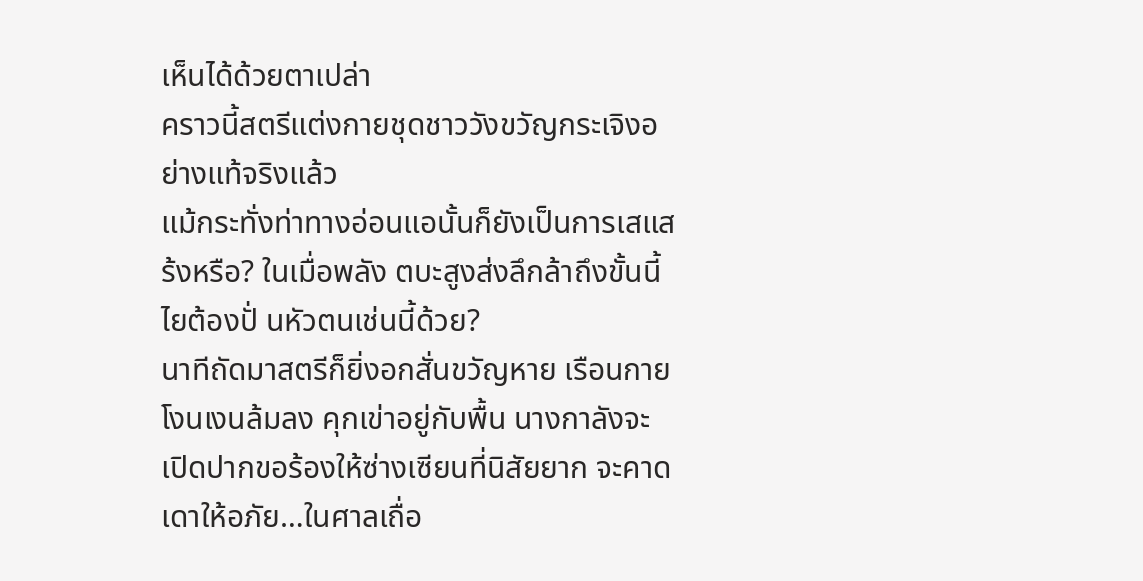เห็นได้ด้วยตาเปล่า
คราวนี้สตรีแต่งกายชุดชาววังขวัญกระเจิงอย่างแท้จริงแล้ว
แม้กระทั่งท่าทางอ่อนแอนั้นก็ยังเป็นการเสแสร้งหรือ? ในเมื่อพลัง ตบะสูงส่งลึกล้าถึงขั้นนี้ ไยต้องปั่ นหัวตนเช่นนี้ด้วย?
นาทีถัดมาสตรีก็ยิ่งอกสั่นขวัญหาย เรือนกายโงนเงนล้มลง คุกเข่าอยู่กับพื้น นางกาลังจะเปิดปากขอร้องให้ซ่างเซียนที่นิสัยยาก จะคาดเดาให้อภัย…ในศาลเถื่อ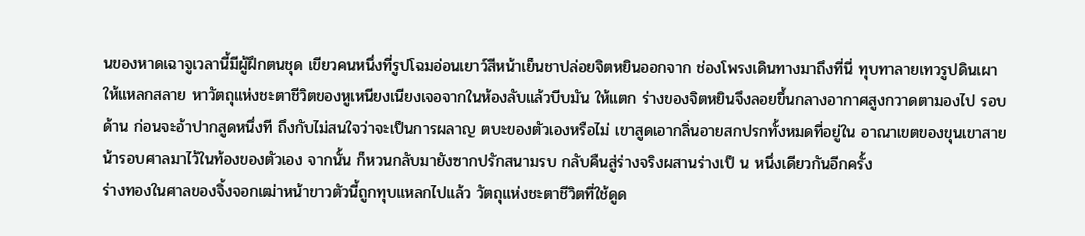นของหาดเฉาจูเวลานี้มีผู้ฝึกตนชุด เขียวคนหนึ่งที่รูปโฉมอ่อนเยาว์สีหน้าเย็นชาปล่อยจิตหยินออกจาก ช่องโพรงเดินทางมาถึงที่นี่ ทุบทาลายเทวรูปดินเผาให้แหลกสลาย หาวัตถุแห่งชะตาชีวิตของหูเหนียงเนียงเจอจากในห้องลับแล้วบีบมัน ให้แตก ร่างของจิตหยินจึงลอยขึ้นกลางอากาศสูงกวาดตามองไป รอบด้าน ก่อนจะอ้าปากสูดหนึ่งที ถึงกับไม่สนใจว่าจะเป็นการผลาญ ตบะของตัวเองหรือไม่ เขาสูดเอากลิ่นอายสกปรกทั้งหมดที่อยู่ใน อาณาเขตของขุนเขาสายน้ารอบศาลมาไว้ในท้องของตัวเอง จากนั้น ก็หวนกลับมายังซากปรักสนามรบ กลับคืนสู่ร่างจริงผสานร่างเป็ น หนึ่งเดียวกันอีกครั้ง
ร่างทองในศาลของจิ้งจอกเฒ่าหน้าขาวตัวนี้ถูกทุบแหลกไปแล้ว วัตถุแห่งชะตาชีวิตที่ใช้ดูด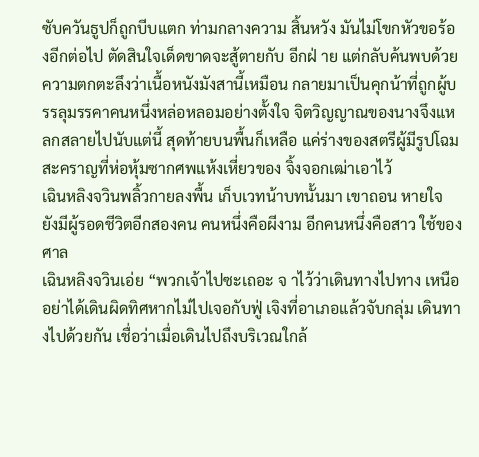ซับควันธูปก็ถูกบีบแตก ท่ามกลางความ สิ้นหวัง มันไม่โขกหัวขอร้องอีกต่อไป ตัดสินใจเด็ดขาดจะสู้ตายกับ อีกฝ่ าย แต่กลับค้นพบด้วยความตกตะลึงว่าเนื้อหนังมังสานี้เหมือน กลายมาเป็นคุกน้าที่ถูกผู้บรรลุมรรคาคนหนึ่งหล่อหลอมอย่างตั้งใจ จิตวิญญาณของนางจึงแหลกสลายไปนับแต่นี้ สุดท้ายบนพื้นก็เหลือ แค่ร่างของสตรีผู้มีรูปโฉมสะคราญที่ห่อหุ้มซากศพแห้งเหี่ยวของ จิ้งจอกเฒ่าเอาไว้
เฉินหลิงจวินพลิ้วกายลงพื้น เก็บเวทน้าบทนั้นมา เขาถอน หายใจ ยังมีผู้รอดชีวิตอีกสองคน คนหนึ่งคือผีงาม อีกคนหนึ่งคือสาว ใช้ของศาล
เฉินหลิงจวินเอ่ย “พวกเจ้าไปซะเถอะ จ าไว้ว่าเดินทางไปทาง เหนือ อย่าได้เดินผิดทิศหากไม่ไปเจอกับฟู่ เจิงที่อาเภอแล้วจับกลุ่ม เดินทางไปด้วยกัน เชื่อว่าเมื่อเดินไปถึงบริเวณใกล้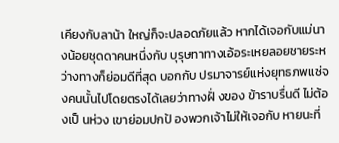เคียงกับลาน้า ใหญ่ก็จะปลอดภัยแล้ว หากได้เจอกับแม่นางน้อยชุดดาคนหนึ่งกับ บุรุษทาทางเอ้อระเหยลอยชายระหว่างทางก็ย่อมดีที่สุด บอกกับ ปรมาจารย์แห่งยุทธภพแซ่จงคนนั้นไปโดยตรงได้เลยว่าทางฝั่ งของ ข้าราบรื่นดี ไม่ต้องเป็ นห่วง เขาย่อมปกป้ องพวกเจ้าไม่ให้เจอกับ หายนะที่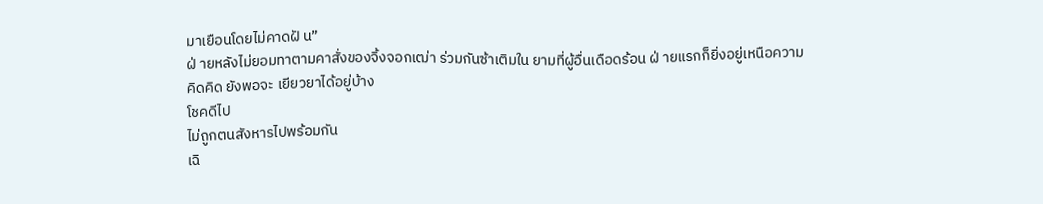มาเยือนโดยไม่คาดฝั น”
ฝ่ ายหลังไม่ยอมทาตามคาสั่งของจิ้งจอกเฒ่า ร่วมกันซ้าเติมใน ยามที่ผู้อื่นเดือดร้อน ฝ่ ายแรกก็ยิ่งอยู่เหนือความคิดคิด ยังพอจะ เยียวยาได้อยู่บ้าง
โชคดีไป
ไม่ถูกตนสังหารไปพร้อมกัน
เฉิ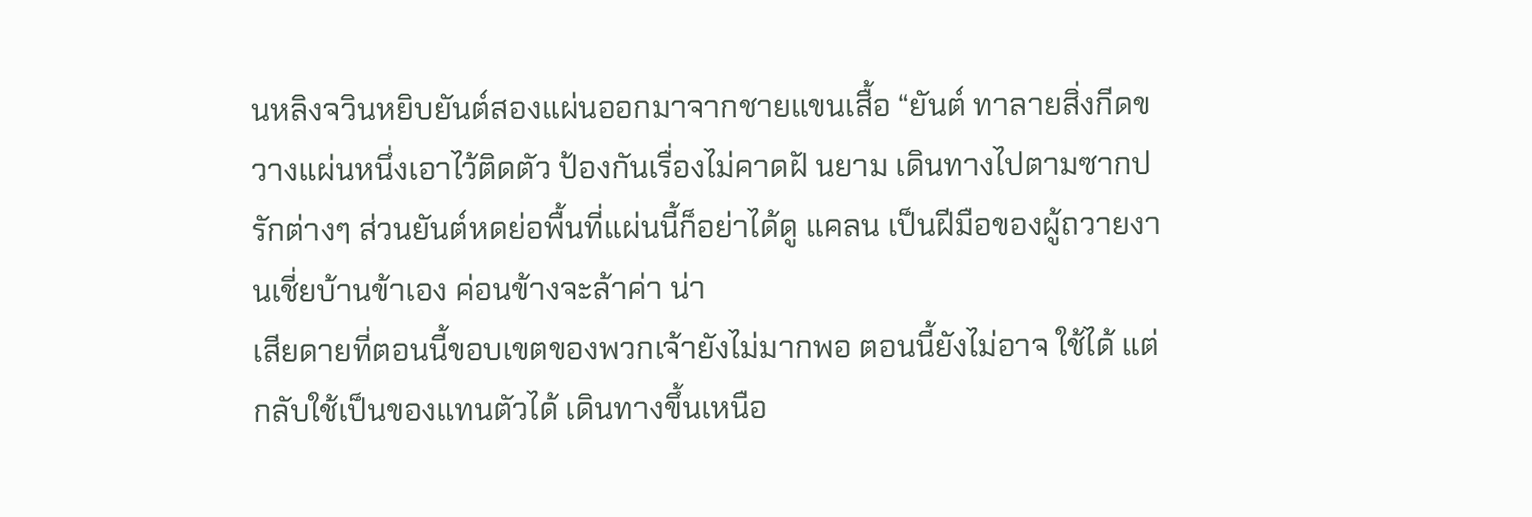นหลิงจวินหยิบยันต์สองแผ่นออกมาจากชายแขนเสื้อ “ยันต์ ทาลายสิ่งกีดขวางแผ่นหนึ่งเอาไว้ติดตัว ป้องกันเรื่องไม่คาดฝั นยาม เดินทางไปตามซากปรักต่างๆ ส่วนยันต์หดย่อพื้นที่แผ่นนี้ก็อย่าได้ดู แคลน เป็นฝีมือของผู้ถวายงานเชี่ยบ้านข้าเอง ค่อนข้างจะล้าค่า น่า
เสียดายที่ตอนนี้ขอบเขตของพวกเจ้ายังไม่มากพอ ตอนนี้ยังไม่อาจ ใช้ได้ แต่กลับใช้เป็นของแทนตัวได้ เดินทางขึ้นเหนือ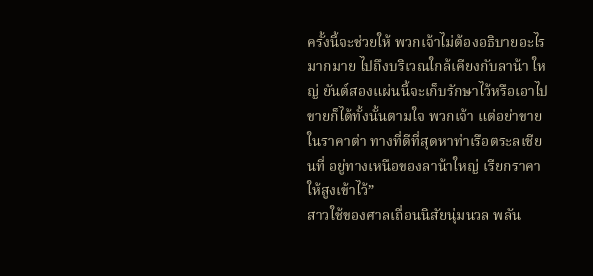ครั้งนี้จะช่วยให้ พวกเจ้าไม่ต้องอธิบายอะไรมากมาย ไปถึงบริเวณใกล้เคียงกับลาน้า ใหญ่ ยันต์สองแผ่นนี้จะเก็บรักษาไว้หรือเอาไปขายก็ได้ทั้งนั้นตามใจ พวกเจ้า แต่อย่าขายในราคาต่า ทางที่ดีที่สุดหาท่าเรือตระลเชียนที่ อยู่ทางเหนือของลาน้าใหญ่ เรียกราคาให้สูงเข้าไว้”
สาวใช้ของศาลเถื่อนนิสัยนุ่มนวล พลัน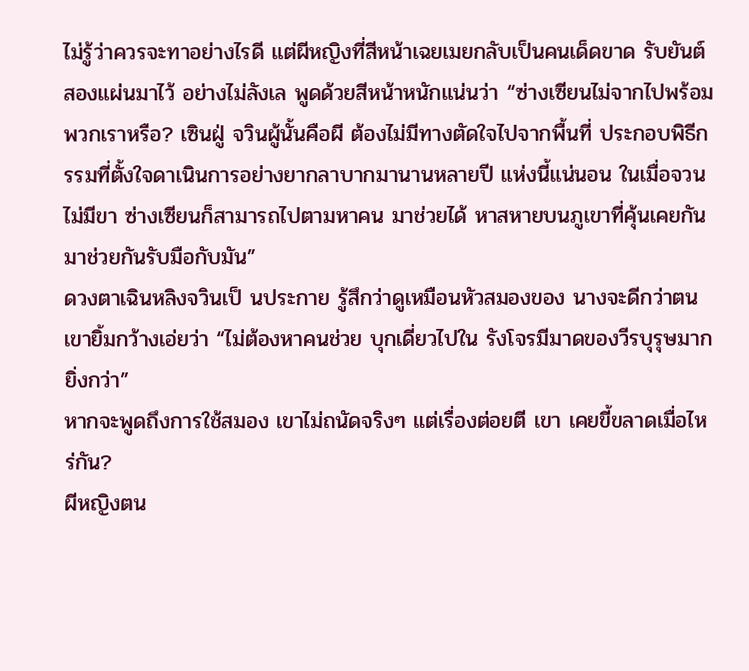ไม่รู้ว่าควรจะทาอย่างไรดี แต่ผีหญิงที่สีหน้าเฉยเมยกลับเป็นคนเด็ดขาด รับยันต์สองแผ่นมาไว้ อย่างไม่ลังเล พูดด้วยสีหน้าหนักแน่นว่า “ซ่างเซียนไม่จากไปพร้อม พวกเราหรือ? เซินฝู่ จวินผู้นั้นคือผี ต้องไม่มีทางตัดใจไปจากพื้นที่ ประกอบพิธีกรรมที่ตั้งใจดาเนินการอย่างยากลาบากมานานหลายปี แห่งนี้แน่นอน ในเมื่อจวนไม่มีขา ซ่างเซียนก็สามารถไปตามหาคน มาช่วยได้ หาสหายบนภูเขาที่คุ้นเคยกัน มาช่วยกันรับมือกับมัน”
ดวงตาเฉินหลิงจวินเป็ นประกาย รู้สึกว่าดูเหมือนหัวสมองของ นางจะดีกว่าตน เขายิ้มกว้างเอ่ยว่า “ไม่ต้องหาคนช่วย บุกเดี่ยวไปใน รังโจรมีมาดของวีรบุรุษมากยิ่งกว่า”
หากจะพูดถึงการใช้สมอง เขาไม่ถนัดจริงๆ แต่เรื่องต่อยตี เขา เคยขี้ขลาดเมื่อไหร่กัน?
ผีหญิงตน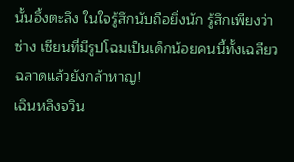นั้นอึ้งตะลึง ในใจรู้สึกนับถือยิ่งนัก รู้สึกเพียงว่าซ่าง เซียนที่มีรูปโฉมเป็นเด็กน้อยคนนี้ทั้งเฉลียวฉลาดแล้วยังกล้าหาญ!
เฉินหลิงจวิน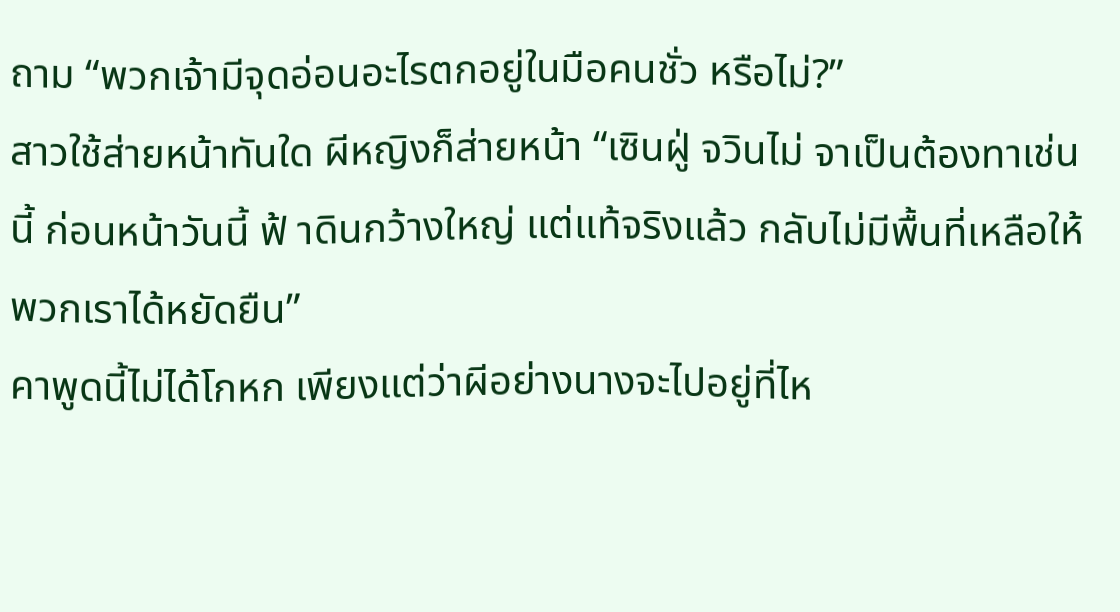ถาม “พวกเจ้ามีจุดอ่อนอะไรตกอยู่ในมือคนชั่ว หรือไม่?”
สาวใช้ส่ายหน้าทันใด ผีหญิงก็ส่ายหน้า “เซินฝู่ จวินไม่ จาเป็นต้องทาเช่นนี้ ก่อนหน้าวันนี้ ฟ้ าดินกว้างใหญ่ แต่แท้จริงแล้ว กลับไม่มีพื้นที่เหลือให้พวกเราได้หยัดยืน”
คาพูดนี้ไม่ได้โกหก เพียงแต่ว่าผีอย่างนางจะไปอยู่ที่ไห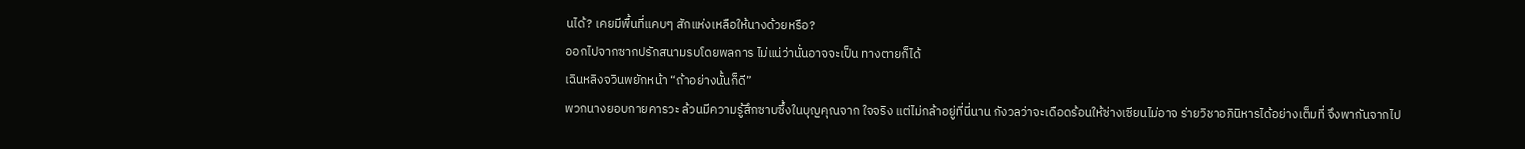นได้? เคยมีพื้นที่แคบๆ สักแห่งเหลือให้นางด้วยหรือ?
ออกไปจากซากปรักสนามรบโดยพลการ ไม่แน่ว่านั่นอาจจะเป็น ทางตายก็ได้
เฉินหลิงจวินพยักหน้า “ถ้าอย่างนั้นก็ดี”
พวกนางยอบกายคารวะ ล้วนมีความรู้สึกซาบซึ้งในบุญคุณจาก ใจจริง แต่ไม่กล้าอยู่ที่นี่นาน กังวลว่าจะเดือดร้อนให้ซ่างเซียนไม่อาจ ร่ายวิชาอภินิหารได้อย่างเต็มที่ จึงพากันจากไป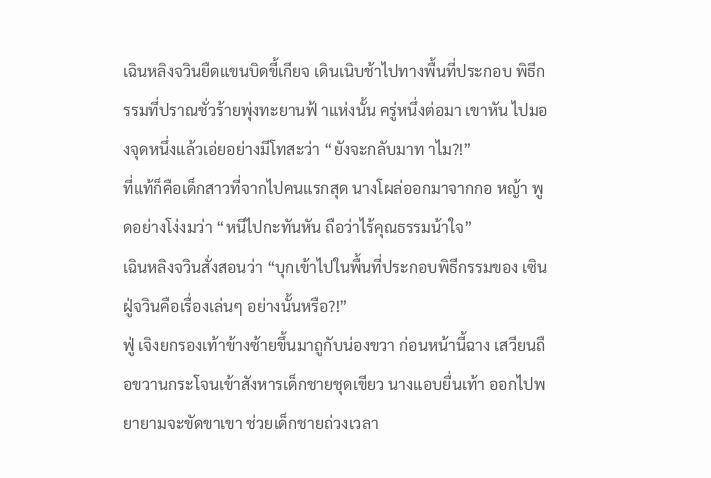เฉินหลิงจวินยืดแขนบิดขี้เกียจ เดินเนิบช้าไปทางพื้นที่ประกอบ พิธีกรรมที่ปราณชั่วร้ายพุ่งทะยานฟ้ าแห่งนั้น ครู่หนึ่งต่อมา เขาหัน ไปมองจุดหนึ่งแล้วเอ่ยอย่างมีโทสะว่า “ยังจะกลับมาท าไม?!”
ที่แท้ก็คือเด็กสาวที่จากไปคนแรกสุด นางโผล่ออกมาจากกอ หญ้า พูดอย่างโง่งมว่า “หนีไปกะทันหัน ถือว่าไร้คุณธรรมน้าใจ”
เฉินหลิงจวินสั่งสอนว่า “บุกเข้าไปในพื้นที่ประกอบพิธีกรรมของ เซินฝู่จวินคือเรื่องเล่นๆ อย่างนั้นหรือ?!”
ฟู่ เจิงยกรองเท้าข้างซ้ายขึ้นมาถูกับน่องขวา ก่อนหน้านี้ฉาง เสวียนถือขวานกระโจนเข้าสังหารเด็กชายชุดเขียว นางแอบยื่นเท้า ออกไปพยายามจะขัดขาเขา ช่วยเด็กชายถ่วงเวลา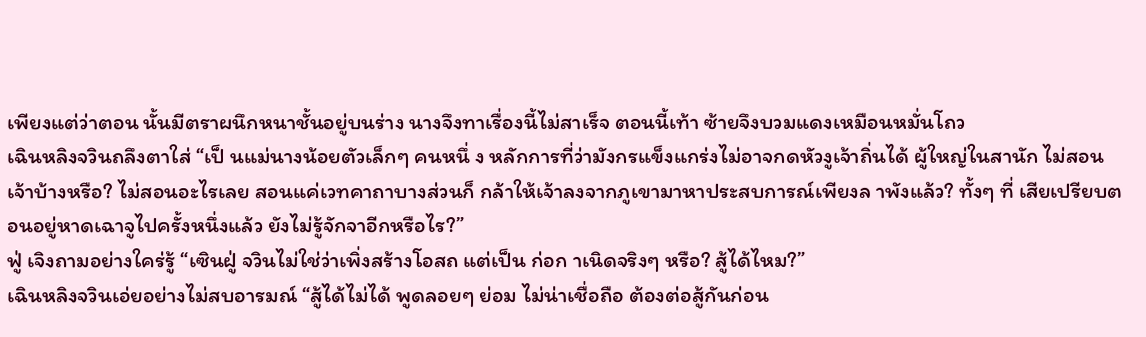เพียงแต่ว่าตอน นั้นมีตราผนึกหนาชั้นอยู่บนร่าง นางจึงทาเรื่องนี้ไม่สาเร็จ ตอนนี้เท้า ซ้ายจึงบวมแดงเหมือนหมั่นโถว
เฉินหลิงจวินถลึงตาใส่ “เป็ นแม่นางน้อยตัวเล็กๆ คนหนึ่ ง หลักการที่ว่ามังกรแข็งแกร่งไม่อาจกดหัวงูเจ้าถิ่นได้ ผู้ใหญ่ในสานัก ไม่สอนเจ้าบ้างหรือ? ไม่สอนอะไรเลย สอนแค่เวทคาถาบางส่วนก็ กล้าให้เจ้าลงจากภูเขามาหาประสบการณ์เพียงล าพังแล้ว? ทั้งๆ ที่ เสียเปรียบตอนอยู่หาดเฉาจูไปครั้งหนึ่งแล้ว ยังไม่รู้จักจาอีกหรือไร?”
ฟู่ เจิงถามอย่างใคร่รู้ “เซินฝู่ จวินไม่ใช่ว่าเพิ่งสร้างโอสถ แต่เป็น ก่อก าเนิดจริงๆ หรือ? สู้ได้ไหม?”
เฉินหลิงจวินเอ่ยอย่างไม่สบอารมณ์ “สู้ได้ไม่ได้ พูดลอยๆ ย่อม ไม่น่าเชื่อถือ ต้องต่อสู้กันก่อน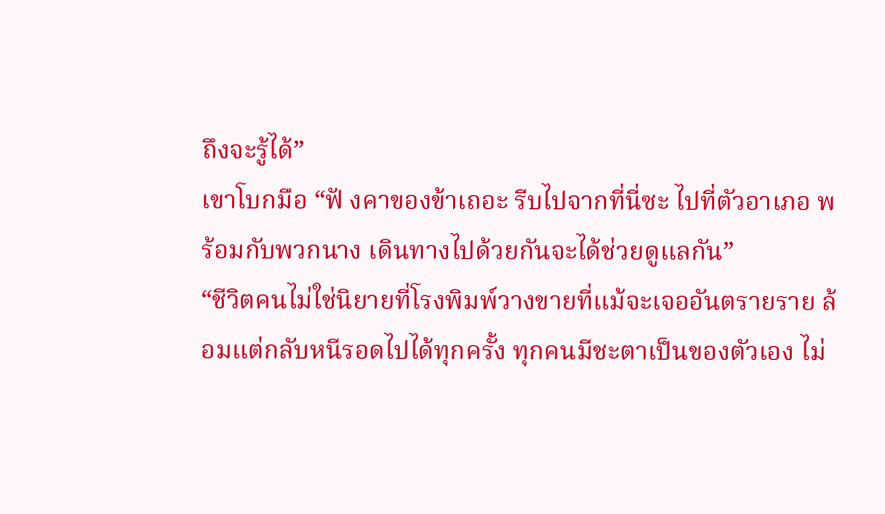ถึงจะรู้ได้”
เขาโบกมือ “ฟั งคาของข้าเถอะ รีบไปจากที่นี่ซะ ไปที่ตัวอาเภอ พร้อมกับพวกนาง เดินทางไปด้วยกันจะได้ช่วยดูแลกัน”
“ชีวิตคนไม่ใช่นิยายที่โรงพิมพ์วางขายที่แม้จะเจออันตรายราย ล้อมแต่กลับหนีรอดไปได้ทุกครั้ง ทุกคนมีชะตาเป็นของตัวเอง ไม่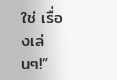ใช่ เรื่องเล่นๆ!”